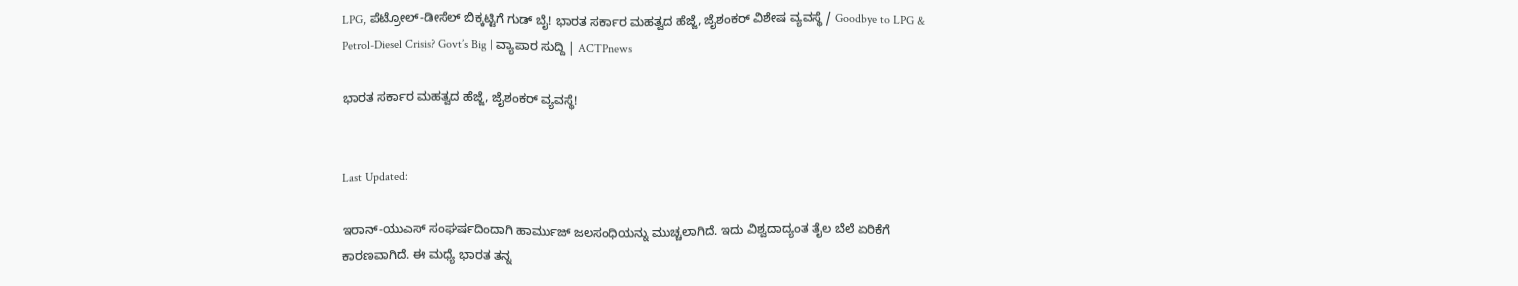LPG, ಪೆಟ್ರೋಲ್-ಡೀಸೆಲ್ ಬಿಕ್ಕಟ್ಟಿಗೆ ಗುಡ್ ಬೈ! ಭಾರತ ಸರ್ಕಾರ ಮಹತ್ವದ ಹೆಜ್ಜೆ, ಜೈಶಂಕರ್ ವಿಶೇಷ ವ್ಯವಸ್ಥೆ / Goodbye to LPG & Petrol-Diesel Crisis? Govt’s Big | ವ್ಯಾಪಾರ ಸುದ್ದಿ | ACTPnews

ಭಾರತ ಸರ್ಕಾರ ಮಹತ್ವದ ಹೆಜ್ಜೆ, ಜೈಶಂಕರ್ ವ್ಯವಸ್ಥೆ!


Last Updated:

ಇರಾನ್-ಯುಎಸ್ ಸಂಘರ್ಷದಿಂದಾಗಿ ಹಾರ್ಮುಜ್ ಜಲಸಂಧಿಯನ್ನು ಮುಚ್ಚಲಾಗಿದೆ. ಇದು ವಿಶ್ವದಾದ್ಯಂತ ತೈಲ ಬೆಲೆ ಏರಿಕೆಗೆ ಕಾರಣವಾಗಿದೆ. ಈ ಮಧ್ಯೆ ಭಾರತ ತನ್ನ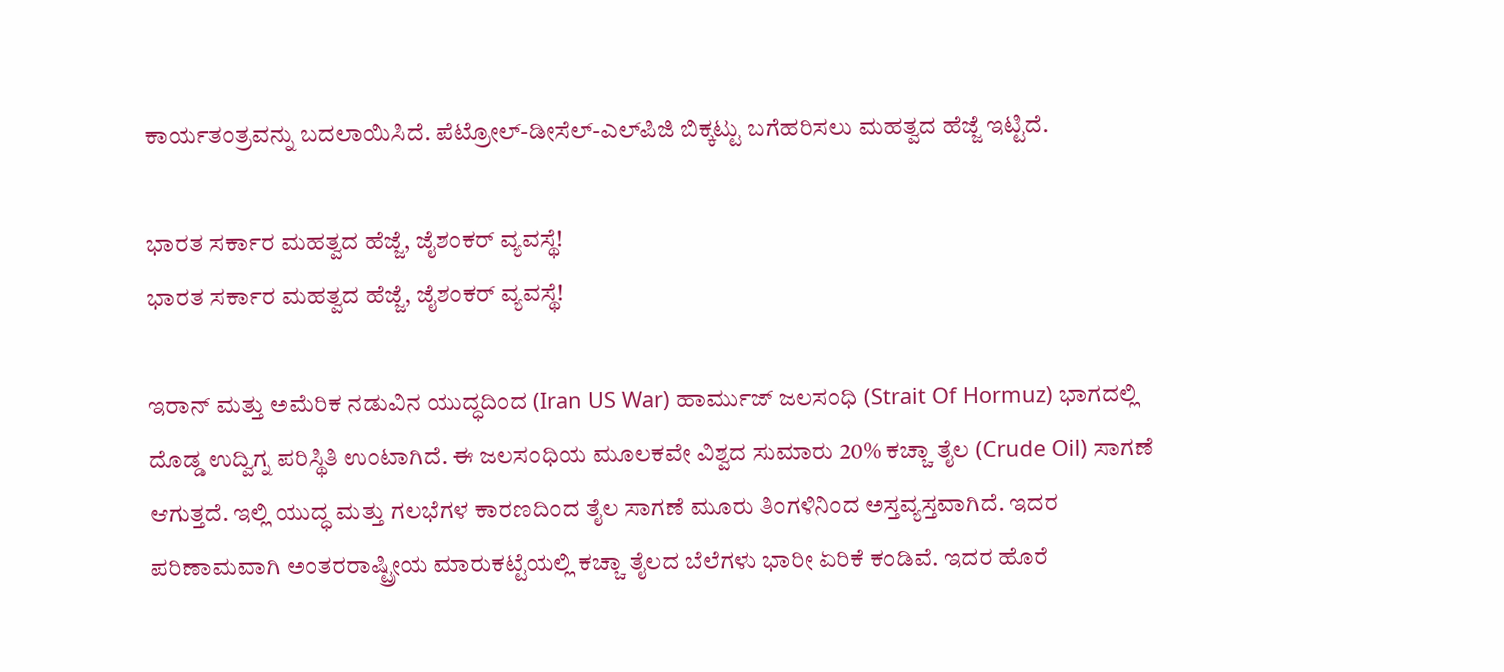ಕಾರ್ಯತಂತ್ರವನ್ನು ಬದಲಾಯಿಸಿದೆ. ಪೆಟ್ರೋಲ್-ಡೀಸೆಲ್-ಎಲ್‌ಪಿಜಿ ಬಿಕ್ಕಟ್ಟು ಬಗೆಹರಿಸಲು ಮಹತ್ವದ ಹೆಜ್ಜೆ ಇಟ್ಟಿದೆ.

ಭಾರತ ಸರ್ಕಾರ ಮಹತ್ವದ ಹೆಜ್ಜೆ, ಜೈಶಂಕರ್ ವ್ಯವಸ್ಥೆ!
ಭಾರತ ಸರ್ಕಾರ ಮಹತ್ವದ ಹೆಜ್ಜೆ, ಜೈಶಂಕರ್ ವ್ಯವಸ್ಥೆ!

ಇರಾನ್ ಮತ್ತು ಅಮೆರಿಕ ನಡುವಿನ ಯುದ್ಧದಿಂದ (Iran US War) ಹಾರ್ಮುಜ್ ಜಲಸಂಧಿ (Strait Of Hormuz) ಭಾಗದಲ್ಲಿ ದೊಡ್ಡ ಉದ್ವಿಗ್ನ ಪರಿಸ್ಥಿತಿ ಉಂಟಾಗಿದೆ. ಈ ಜಲಸಂಧಿಯ ಮೂಲಕವೇ ವಿಶ್ವದ ಸುಮಾರು 20% ಕಚ್ಚಾ ತೈಲ (Crude Oil) ಸಾಗಣೆ ಆಗುತ್ತದೆ. ಇಲ್ಲಿ ಯುದ್ಧ ಮತ್ತು ಗಲಭೆಗಳ ಕಾರಣದಿಂದ ತೈಲ ಸಾಗಣೆ ಮೂರು ತಿಂಗಳಿನಿಂದ ಅಸ್ತವ್ಯಸ್ತವಾಗಿದೆ. ಇದರ ಪರಿಣಾಮವಾಗಿ ಅಂತರರಾಷ್ಟ್ರೀಯ ಮಾರುಕಟ್ಟೆಯಲ್ಲಿ ಕಚ್ಚಾ ತೈಲದ ಬೆಲೆಗಳು ಭಾರೀ ಏರಿಕೆ ಕಂಡಿವೆ. ಇದರ ಹೊರೆ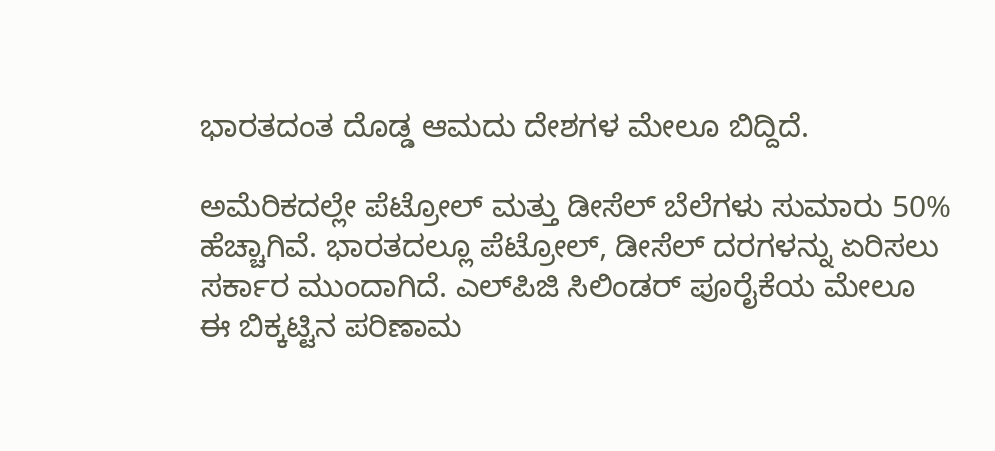ಭಾರತದಂತ ದೊಡ್ಡ ಆಮದು ದೇಶಗಳ ಮೇಲೂ ಬಿದ್ದಿದೆ.

ಅಮೆರಿಕದಲ್ಲೇ ಪೆಟ್ರೋಲ್ ಮತ್ತು ಡೀಸೆಲ್ ಬೆಲೆಗಳು ಸುಮಾರು 50% ಹೆಚ್ಚಾಗಿವೆ. ಭಾರತದಲ್ಲೂ ಪೆಟ್ರೋಲ್, ಡೀಸೆಲ್ ದರಗಳನ್ನು ಏರಿಸಲು ಸರ್ಕಾರ ಮುಂದಾಗಿದೆ. ಎಲ್‌ಪಿಜಿ ಸಿಲಿಂಡರ್ ಪೂರೈಕೆಯ ಮೇಲೂ ಈ ಬಿಕ್ಕಟ್ಟಿನ ಪರಿಣಾಮ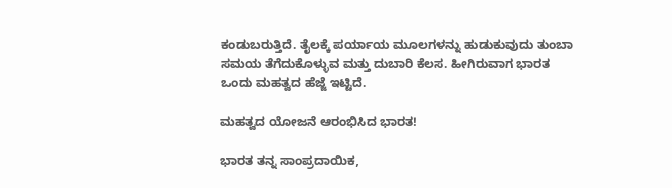ಕಂಡುಬರುತ್ತಿದೆ. ತೈಲಕ್ಕೆ ಪರ್ಯಾಯ ಮೂಲಗಳನ್ನು ಹುಡುಕುವುದು ತುಂಬಾ ಸಮಯ ತೆಗೆದುಕೊಳ್ಳುವ ಮತ್ತು ದುಬಾರಿ ಕೆಲಸ. ಹೀಗಿರುವಾಗ ಭಾರತ ಒಂದು ಮಹತ್ವದ ಹೆಜ್ಜೆ ಇಟ್ಟಿದೆ.

ಮಹತ್ವದ ಯೋಜನೆ ಆರಂಭಿಸಿದ ಭಾರತ!

ಭಾರತ ತನ್ನ ಸಾಂಪ್ರದಾಯಿಕ,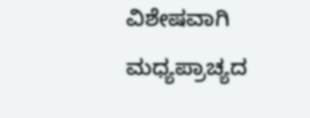ವಿಶೇಷವಾಗಿ ಮಧ್ಯಪ್ರಾಚ್ಯದ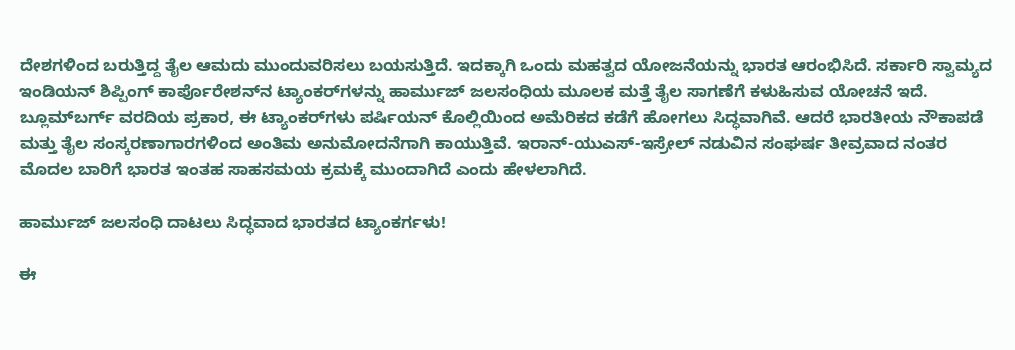ದೇಶಗಳಿಂದ ಬರುತ್ತಿದ್ದ ತೈಲ ಆಮದು ಮುಂದುವರಿಸಲು ಬಯಸುತ್ತಿದೆ. ಇದಕ್ಕಾಗಿ ಒಂದು ಮಹತ್ವದ ಯೋಜನೆಯನ್ನು ಭಾರತ ಆರಂಭಿಸಿದೆ. ಸರ್ಕಾರಿ ಸ್ವಾಮ್ಯದ ಇಂಡಿಯನ್ ಶಿಪ್ಪಿಂಗ್ ಕಾರ್ಪೊರೇಶನ್‌ನ ಟ್ಯಾಂಕರ್‌ಗಳನ್ನು ಹಾರ್ಮುಜ್ ಜಲಸಂಧಿಯ ಮೂಲಕ ಮತ್ತೆ ತೈಲ ಸಾಗಣೆಗೆ ಕಳುಹಿಸುವ ಯೋಚನೆ ಇದೆ. ಬ್ಲೂಮ್‌ಬರ್ಗ್ ವರದಿಯ ಪ್ರಕಾರ, ಈ ಟ್ಯಾಂಕರ್‌ಗಳು ಪರ್ಷಿಯನ್ ಕೊಲ್ಲಿಯಿಂದ ಅಮೆರಿಕದ ಕಡೆಗೆ ಹೋಗಲು ಸಿದ್ಧವಾಗಿವೆ. ಆದರೆ ಭಾರತೀಯ ನೌಕಾಪಡೆ ಮತ್ತು ತೈಲ ಸಂಸ್ಕರಣಾಗಾರಗಳಿಂದ ಅಂತಿಮ ಅನುಮೋದನೆಗಾಗಿ ಕಾಯುತ್ತಿವೆ. ಇರಾನ್-ಯುಎಸ್-ಇಸ್ರೇಲ್ ನಡುವಿನ ಸಂಘರ್ಷ ತೀವ್ರವಾದ ನಂತರ ಮೊದಲ ಬಾರಿಗೆ ಭಾರತ ಇಂತಹ ಸಾಹಸಮಯ ಕ್ರಮಕ್ಕೆ ಮುಂದಾಗಿದೆ ಎಂದು ಹೇಳಲಾಗಿದೆ.

ಹಾರ್ಮುಜ್ ಜಲಸಂಧಿ ದಾಟಲು ಸಿದ್ಧವಾದ ಭಾರತದ ಟ್ಯಾಂಕರ್ಗಳು!

ಈ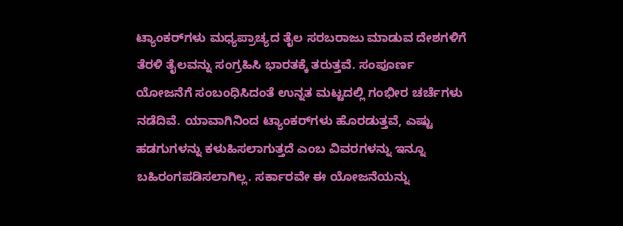ಟ್ಯಾಂಕರ್‌ಗಳು ಮಧ್ಯಪ್ರಾಚ್ಯದ ತೈಲ ಸರಬರಾಜು ಮಾಡುವ ದೇಶಗಳಿಗೆ ತೆರಳಿ ತೈಲವನ್ನು ಸಂಗ್ರಹಿಸಿ ಭಾರತಕ್ಕೆ ತರುತ್ತವೆ. ಸಂಪೂರ್ಣ ಯೋಜನೆಗೆ ಸಂಬಂಧಿಸಿದಂತೆ ಉನ್ನತ ಮಟ್ಟದಲ್ಲಿ ಗಂಭೀರ ಚರ್ಚೆಗಳು ನಡೆದಿವೆ. ಯಾವಾಗಿನಿಂದ ಟ್ಯಾಂಕರ್‌ಗಳು ಹೊರಡುತ್ತವೆ, ಎಷ್ಟು ಹಡಗುಗಳನ್ನು ಕಳುಹಿಸಲಾಗುತ್ತದೆ ಎಂಬ ವಿವರಗಳನ್ನು ಇನ್ನೂ ಬಹಿರಂಗಪಡಿಸಲಾಗಿಲ್ಲ. ಸರ್ಕಾರವೇ ಈ ಯೋಜನೆಯನ್ನು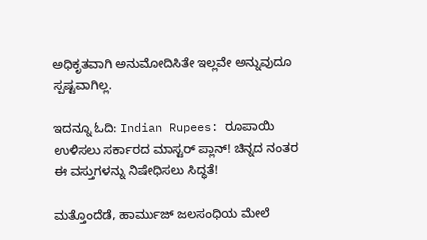ಅಧಿಕೃತವಾಗಿ ಅನುಮೋದಿಸಿತೇ ಇಲ್ಲವೇ ಅನ್ನುವುದೂ ಸ್ಪಷ್ಟವಾಗಿಲ್ಲ.

ಇದನ್ನೂ ಓದಿ: Indian Rupees: ರೂಪಾಯಿ ಉಳಿಸಲು ಸರ್ಕಾರದ ಮಾಸ್ಟರ್ ಪ್ಲಾನ್! ಚಿನ್ನದ ನಂತರ ಈ ವಸ್ತುಗಳನ್ನು ನಿಷೇಧಿಸಲು ಸಿದ್ಧತೆ!

ಮತ್ತೊಂದೆಡೆ, ಹಾರ್ಮುಜ್ ಜಲಸಂಧಿಯ ಮೇಲೆ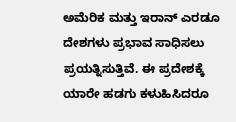ಅಮೆರಿಕ ಮತ್ತು ಇರಾನ್ ಎರಡೂ ದೇಶಗಳು ಪ್ರಭಾವ ಸಾಧಿಸಲು ಪ್ರಯತ್ನಿಸುತ್ತಿವೆ. ಈ ಪ್ರದೇಶಕ್ಕೆ ಯಾರೇ ಹಡಗು ಕಳುಹಿಸಿದರೂ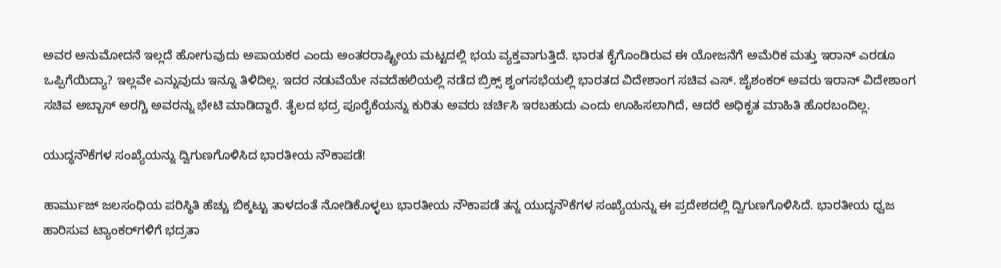ಅವರ ಅನುಮೋದನೆ ಇಲ್ಲದೆ ಹೋಗುವುದು ಅಪಾಯಕರ ಎಂದು ಅಂತರರಾಷ್ಟ್ರೀಯ ಮಟ್ಟದಲ್ಲಿ ಭಯ ವ್ಯಕ್ತವಾಗುತ್ತಿದೆ. ಭಾರತ ಕೈಗೊಂಡಿರುವ ಈ ಯೋಜನೆಗೆ ಅಮೆರಿಕ ಮತ್ತು ಇರಾನ್ ಎರಡೂ ಒಪ್ಪಿಗೆಯಿದ್ಯಾ? ಇಲ್ಲವೇ ಎನ್ನುವುದು ಇನ್ನೂ ತಿಳಿದಿಲ್ಲ. ಇದರ ನಡುವೆಯೇ ನವದೆಹಲಿಯಲ್ಲಿ ನಡೆದ ಬ್ರಿಕ್ಸ್ ಶೃಂಗಸಭೆಯಲ್ಲಿ ಭಾರತದ ವಿದೇಶಾಂಗ ಸಚಿವ ಎಸ್. ಜೈಶಂಕರ್ ಅವರು ಇರಾನ್ ವಿದೇಶಾಂಗ ಸಚಿವ ಅಬ್ಬಾಸ್ ಅರಗ್ಚಿ ಅವರನ್ನು ಭೇಟಿ ಮಾಡಿದ್ದಾರೆ. ತೈಲದ ಭದ್ರ ಪೂರೈಕೆಯನ್ನು ಕುರಿತು ಅವರು ಚರ್ಚಿಸಿ ಇರಬಹುದು ಎಂದು ಊಹಿಸಲಾಗಿದೆ, ಆದರೆ ಅಧಿಕೃತ ಮಾಹಿತಿ ಹೊರಬಂದಿಲ್ಲ.

ಯುದ್ಧನೌಕೆಗಳ ಸಂಖ್ಯೆಯನ್ನು ದ್ವಿಗುಣಗೊಳಿಸಿದ ಭಾರತೀಯ ನೌಕಾಪಡೆ!

ಹಾರ್ಮುಜ್ ಜಲಸಂಧಿಯ ಪರಿಸ್ಥಿತಿ ಹೆಚ್ಚು ಬಿಕ್ಕಟ್ಟು ತಾಳದಂತೆ ನೋಡಿಕೊಳ್ಳಲು ಭಾರತೀಯ ನೌಕಾಪಡೆ ತನ್ನ ಯುದ್ಧನೌಕೆಗಳ ಸಂಖ್ಯೆಯನ್ನು ಈ ಪ್ರದೇಶದಲ್ಲಿ ದ್ವಿಗುಣಗೊಳಿಸಿದೆ. ಭಾರತೀಯ ಧ್ವಜ ಹಾರಿಸುವ ಟ್ಯಾಂಕರ್‌ಗಳಿಗೆ ಭದ್ರತಾ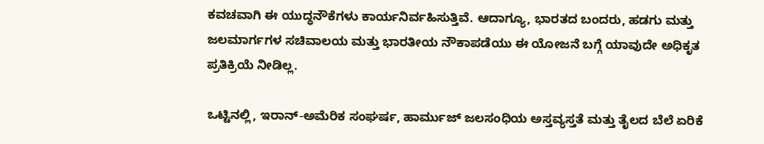ಕವಚವಾಗಿ ಈ ಯುದ್ಧನೌಕೆಗಳು ಕಾರ್ಯನಿರ್ವಹಿಸುತ್ತಿವೆ. ಆದಾಗ್ಯೂ, ಭಾರತದ ಬಂದರು, ಹಡಗು ಮತ್ತು ಜಲಮಾರ್ಗಗಳ ಸಚಿವಾಲಯ ಮತ್ತು ಭಾರತೀಯ ನೌಕಾಪಡೆಯು ಈ ಯೋಜನೆ ಬಗ್ಗೆ ಯಾವುದೇ ಅಧಿಕೃತ ಪ್ರತಿಕ್ರಿಯೆ ನೀಡಿಲ್ಲ.

ಒಟ್ಟಿನಲ್ಲಿ, ಇರಾನ್-ಅಮೆರಿಕ ಸಂಘರ್ಷ, ಹಾರ್ಮುಜ್ ಜಲಸಂಧಿಯ ಅಸ್ತವ್ಯಸ್ತತೆ ಮತ್ತು ತೈಲದ ಬೆಲೆ ಏರಿಕೆ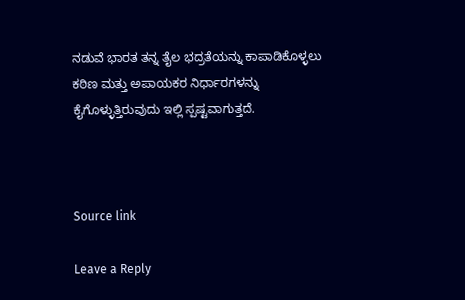ನಡುವೆ ಭಾರತ ತನ್ನ ತೈಲ ಭದ್ರತೆಯನ್ನು ಕಾಪಾಡಿಕೊಳ್ಳಲು ಕಠಿಣ ಮತ್ತು ಅಪಾಯಕರ ನಿರ್ಧಾರಗಳನ್ನು ಕೈಗೊಳ್ಳುತ್ತಿರುವುದು ಇಲ್ಲಿ ಸ್ಪಷ್ಟವಾಗುತ್ತದೆ.



Source link

Leave a Reply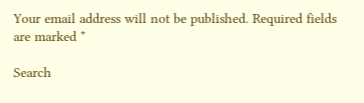Your email address will not be published. Required fields are marked *

Search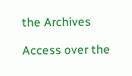the Archives

Access over the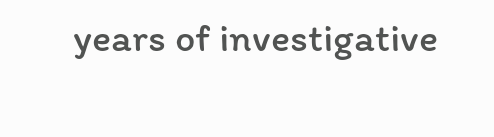years of investigative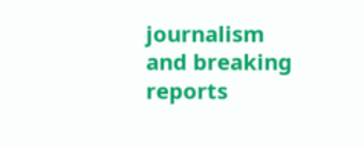journalism and breaking reports